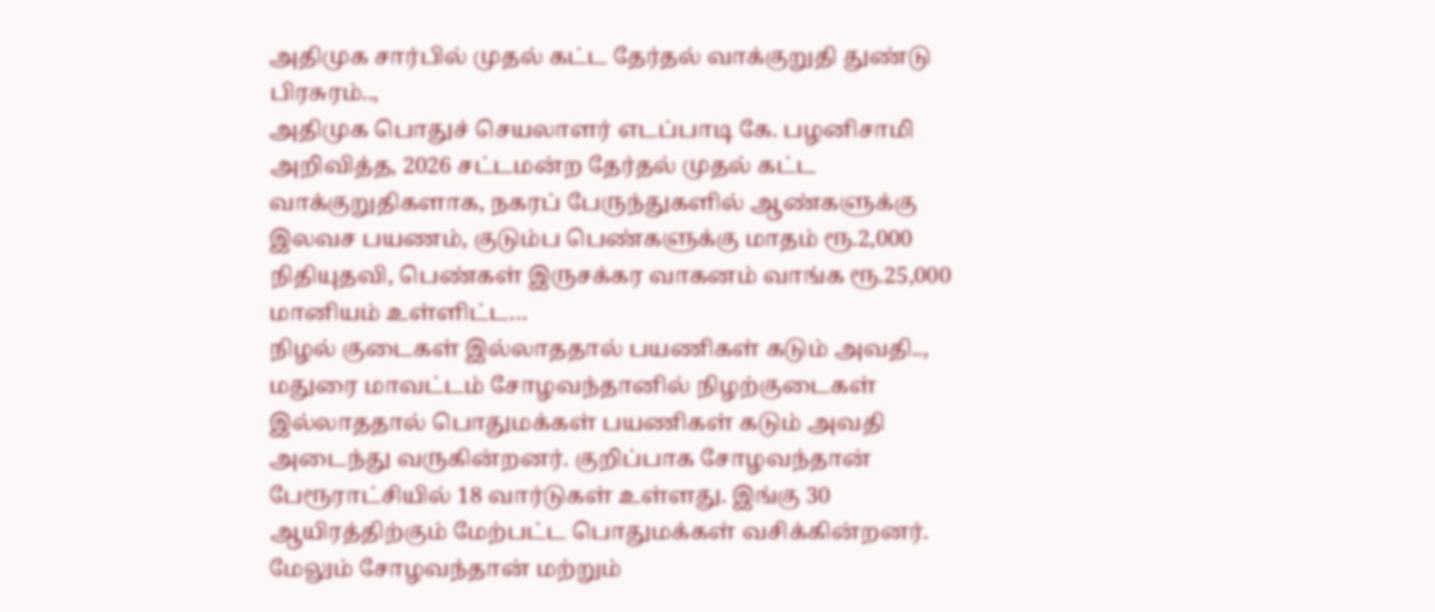அதிமுக சார்பில் முதல் கட்ட தேர்தல் வாக்குறுதி துண்டு பிரசுரம்..,
அதிமுக பொதுச் செயலாளர் எடப்பாடி கே. பழனிசாமி அறிவித்த, 2026 சட்டமன்ற தேர்தல் முதல் கட்ட வாக்குறுதிகளாக, நகரப் பேருந்துகளில் ஆண்களுக்கு இலவச பயணம், குடும்ப பெண்களுக்கு மாதம் ரூ.2,000 நிதியுதவி, பெண்கள் இருசக்கர வாகனம் வாங்க ரூ.25,000 மானியம் உள்ளிட்ட…
நிழல் குடைகள் இல்லாததால் பயணிகள் கடும் அவதி..,
மதுரை மாவட்டம் சோழவந்தானில் நிழற்குடைகள் இல்லாததால் பொதுமக்கள் பயணிகள் கடும் அவதி அடைந்து வருகின்றனர். குறிப்பாக சோழவந்தான் பேரூராட்சியில் 18 வார்டுகள் உள்ளது. இங்கு 30 ஆயிரத்திற்கும் மேற்பட்ட பொதுமக்கள் வசிக்கின்றனர். மேலும் சோழவந்தான் மற்றும்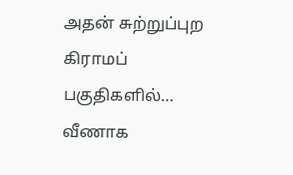அதன் சுற்றுப்புற கிராமப் பகுதிகளில்…
வீணாக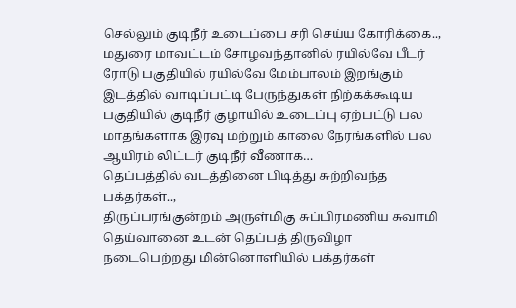செல்லும் குடிநீர் உடைப்பை சரி செய்ய கோரிக்கை..,
மதுரை மாவட்டம் சோழவந்தானில் ரயில்வே பீடர் ரோடு பகுதியில் ரயில்வே மேம்பாலம் இறங்கும் இடத்தில் வாடிப்பட்டி பேருந்துகள் நிற்கக்கூடிய பகுதியில் குடிநீர் குழாயில் உடைப்பு ஏற்பட்டு பல மாதங்களாக இரவு மற்றும் காலை நேரங்களில் பல ஆயிரம் லிட்டர் குடிநீர் வீணாக…
தெப்பத்தில் வடத்தினை பிடித்து சுற்றிவந்த பக்தர்கள்..,
திருப்பரங்குன்றம் அருள்மிகு சுப்பிரமணிய சுவாமி தெய்வானை உடன் தெப்பத் திருவிழா நடைபெற்றது மின்னொளியில் பக்தர்கள்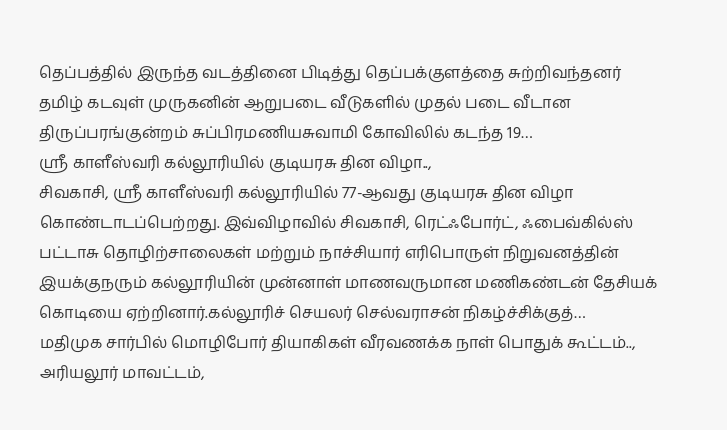தெப்பத்தில் இருந்த வடத்தினை பிடித்து தெப்பக்குளத்தை சுற்றிவந்தனர் தமிழ் கடவுள் முருகனின் ஆறுபடை வீடுகளில் முதல் படை வீடான திருப்பரங்குன்றம் சுப்பிரமணியசுவாமி கோவிலில் கடந்த 19…
ஸ்ரீ காளீஸ்வரி கல்லூரியில் குடியரசு தின விழா..,
சிவகாசி, ஸ்ரீ காளீஸ்வரி கல்லூரியில் 77-ஆவது குடியரசு தின விழா கொண்டாடப்பெற்றது. இவ்விழாவில் சிவகாசி, ரெட்ஃபோர்ட், ஃபைவ்கில்ஸ் பட்டாசு தொழிற்சாலைகள் மற்றும் நாச்சியார் எரிபொருள் நிறுவனத்தின் இயக்குநரும் கல்லூரியின் முன்னாள் மாணவருமான மணிகண்டன் தேசியக் கொடியை ஏற்றினார்.கல்லூரிச் செயலர் செல்வராசன் நிகழ்ச்சிக்குத்…
மதிமுக சார்பில் மொழிபோர் தியாகிகள் வீரவணக்க நாள் பொதுக் கூட்டம்..,
அரியலூர் மாவட்டம்,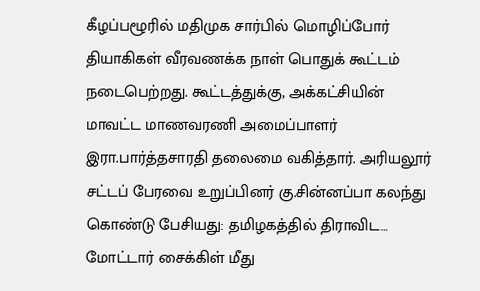கீழப்பழூரில் மதிமுக சார்பில் மொழிப்போர் தியாகிகள் வீரவணக்க நாள் பொதுக் கூட்டம் நடைபெற்றது. கூட்டத்துக்கு, அக்கட்சியின் மாவட்ட மாணவரணி அமைப்பாளர் இரா.பார்த்தசாரதி தலைமை வகித்தார். அரியலூர் சட்டப் பேரவை உறுப்பினர் கு.சின்னப்பா கலந்து கொண்டு பேசியது: தமிழகத்தில் திராவிட…
மோட்டார் சைக்கிள் மீது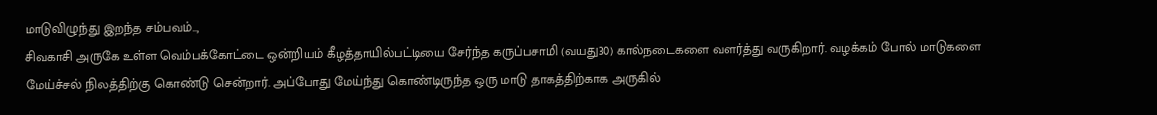மாடுவிழுந்து இறந்த சம்பவம்..,
சிவகாசி அருகே உள்ள வெம்பக்கோட்டை ஒன்றியம் கீழத்தாயில்பட்டியை சேர்ந்த கருப்பசாமி (வயது30) கால்நடைகளை வளர்த்து வருகிறார். வழக்கம் போல் மாடுகளை மேய்ச்சல் நிலத்திற்கு கொண்டு சென்றார். அப்போது மேய்ந்து கொண்டிருந்த ஒரு மாடு தாகத்திற்காக அருகில்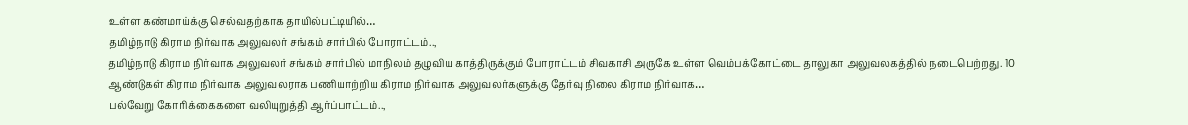உள்ள கண்மாய்க்கு செல்வதற்காக தாயில்பட்டியில்…
தமிழ்நாடு கிராம நிர்வாக அலுவலர் சங்கம் சார்பில் போராட்டம்..,
தமிழ்நாடு கிராம நிர்வாக அலுவலர் சங்கம் சார்பில் மாநிலம் தழுவிய காத்திருக்கும் போராட்டம் சிவகாசி அருகே உள்ள வெம்பக்கோட்டை தாலுகா அலுவலகத்தில் நடைபெற்றது. 10 ஆண்டுகள் கிராம நிர்வாக அலுவலராக பணியாற்றிய கிராம நிர்வாக அலுவலர்களுக்கு தேர்வு நிலை கிராம நிர்வாக…
பல்வேறு கோரிக்கைகளை வலியுறுத்தி ஆர்ப்பாட்டம்..,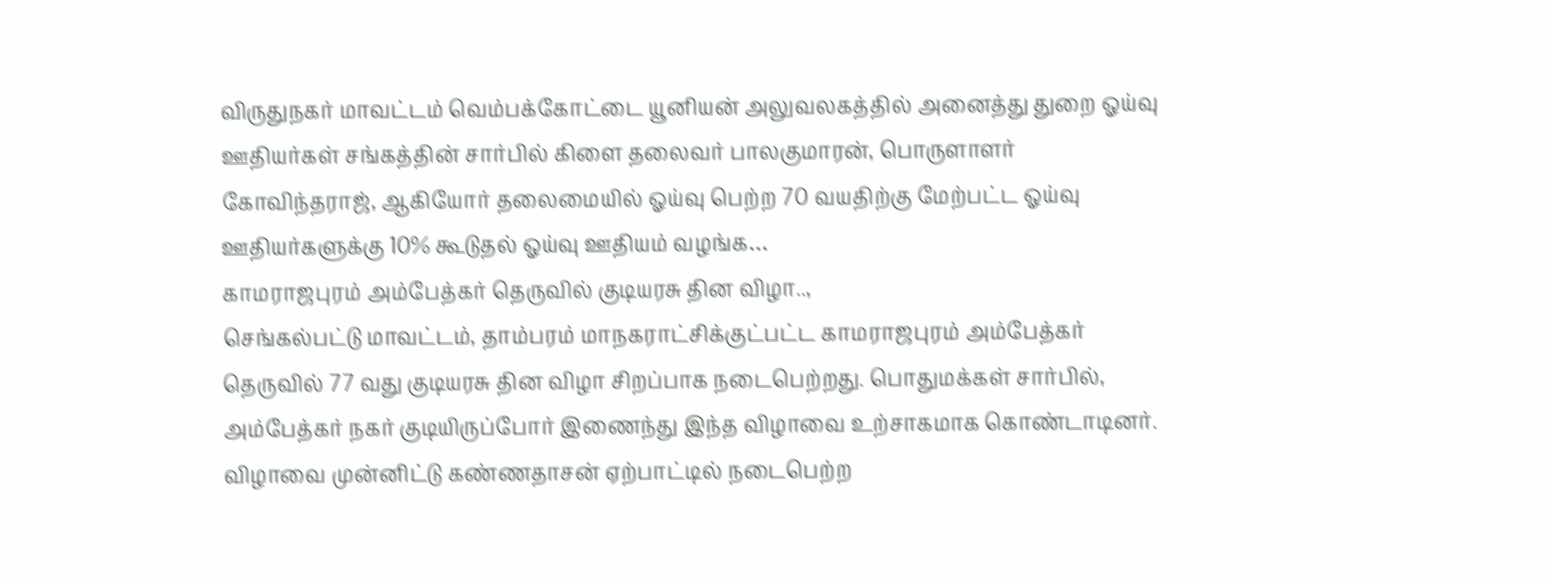விருதுநகர் மாவட்டம் வெம்பக்கோட்டை யூனியன் அலுவலகத்தில் அனைத்து துறை ஓய்வு ஊதியர்கள் சங்கத்தின் சார்பில் கிளை தலைவர் பாலகுமாரன், பொருளாளர் கோவிந்தராஜ், ஆகியோர் தலைமையில் ஓய்வு பெற்ற 70 வயதிற்கு மேற்பட்ட ஓய்வு ஊதியர்களுக்கு 10% கூடுதல் ஓய்வு ஊதியம் வழங்க…
காமராஜபுரம் அம்பேத்கர் தெருவில் குடியரசு தின விழா..,
செங்கல்பட்டு மாவட்டம், தாம்பரம் மாநகராட்சிக்குட்பட்ட காமராஜபுரம் அம்பேத்கர் தெருவில் 77 வது குடியரசு தின விழா சிறப்பாக நடைபெற்றது. பொதுமக்கள் சார்பில், அம்பேத்கர் நகர் குடியிருப்போர் இணைந்து இந்த விழாவை உற்சாகமாக கொண்டாடினர். விழாவை முன்னிட்டு கண்ணதாசன் ஏற்பாட்டில் நடைபெற்ற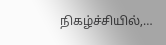நிகழ்ச்சியில்,…